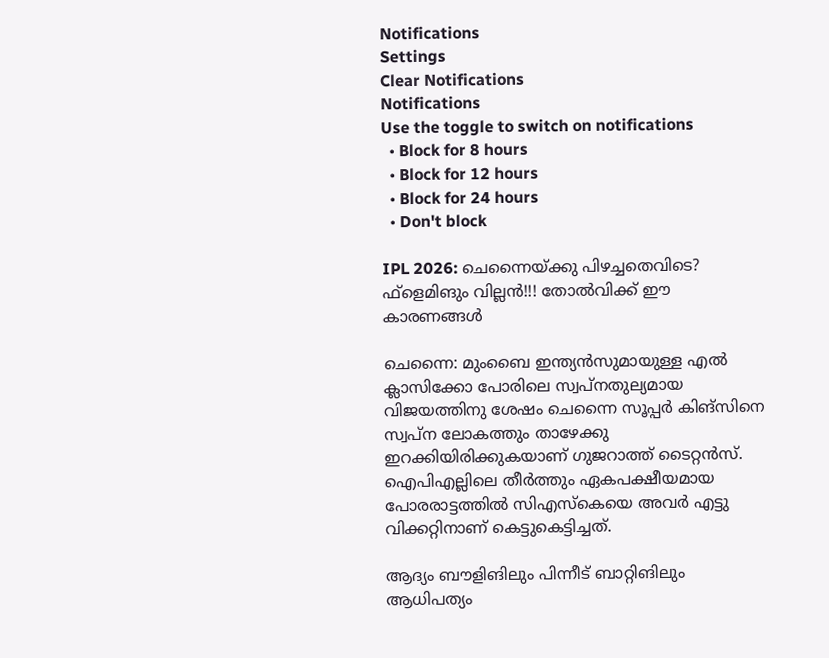Notifications
Settings
Clear Notifications
Notifications
Use the toggle to switch on notifications
  • Block for 8 hours
  • Block for 12 hours
  • Block for 24 hours
  • Don't block

IPL 2026: ചെന്നൈയ്ക്കു പിഴച്ചതെവിടെ? ഫ്‌ളെമിങും വില്ലന്‍!!! തോല്‍വിക്ക് ഈ കാരണങ്ങള്‍

ചെന്നൈ: മുംബൈ ഇന്ത്യന്‍സുമായുള്ള എല്‍ ക്ലാസിക്കോ പോരിലെ സ്വപ്‌നതുല്യമായ വിജയത്തിനു ശേഷം ചെന്നൈ സൂപ്പര്‍ കിങ്‌സിനെ സ്വപ്‌ന ലോകത്തും താഴേക്കു ഇറക്കിയിരിക്കുകയാണ് ഗുജറാത്ത് ടൈറ്റന്‍സ്. ഐപിഎല്ലിലെ തീര്‍ത്തും ഏകപക്ഷീയമായ പോരരാട്ടത്തില്‍ സിഎസ്‌കെയെ അവര്‍ എട്ടു വിക്കറ്റിനാണ് കെട്ടുകെട്ടിച്ചത്.

ആദ്യം ബൗളിങിലും പിന്നീട് ബാറ്റിങിലും ആധിപത്യം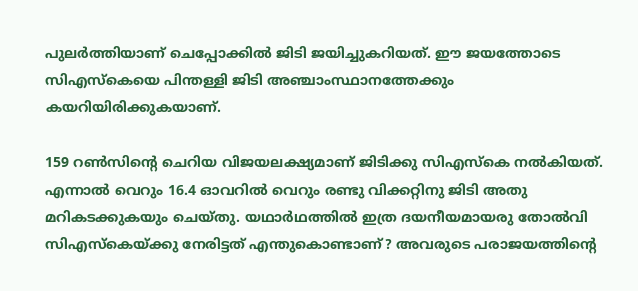പുലര്‍ത്തിയാണ് ചെപ്പോക്കില്‍ ജിടി ജയിച്ചുകറിയത്. ഈ ജയത്തോടെ സിഎസ്‌കെയെ പിന്തള്ളി ജിടി അഞ്ചാംസ്ഥാനത്തേക്കും കയറിയിരിക്കുകയാണ്.

159 റണ്‍സിന്റെ ചെറിയ വിജയലക്ഷ്യമാണ് ജിടിക്കു സിഎസ്‌കെ നല്‍കിയത്. എന്നാല്‍ വെറും 16.4 ഓവറില്‍ വെറും രണ്ടു വിക്കറ്റിനു ജിടി അതു മറികടക്കുകയും ചെയ്തു. യഥാര്‍ഥത്തില്‍ ഇത്ര ദയനീയമായരു തോല്‍വി സിഎസ്‌കെയ്ക്കു നേരിട്ടത് എന്തുകൊണ്ടാണ്? അവരുടെ പരാജയത്തിന്റെ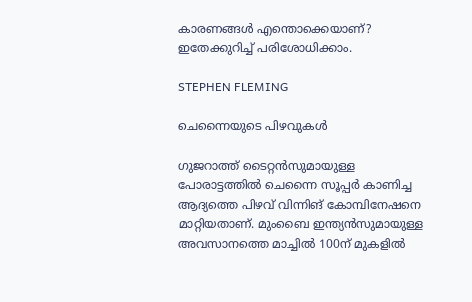കാരണങ്ങള്‍ എന്തൊക്കെയാണ്? ഇതേക്കുറിച്ച് പരിശോധിക്കാം.

STEPHEN FLEMING

ചെന്നൈയുടെ പിഴവുകള്‍

ഗുജറാത്ത് ടൈറ്റന്‍സുമായുള്ള പോരാട്ടത്തില്‍ ചെന്നൈ സൂപ്പര്‍ കാണിച്ച ആദ്യത്തെ പിഴവ് വിന്നിങ് കോമ്പിനേഷനെ മാറ്റിയതാണ്. മുംബൈ ഇന്ത്യന്‍സുമായുള്ള അവസാനത്തെ മാച്ചില്‍ 100ന് മുകളില്‍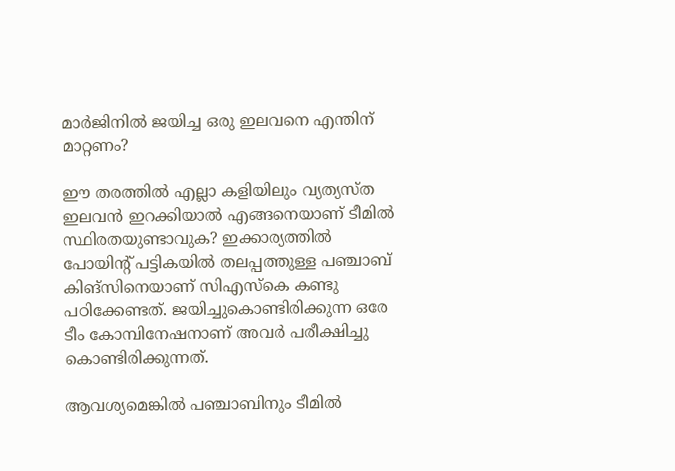മാര്‍ജിനില്‍ ജയിച്ച ഒരു ഇലവനെ എന്തിന് മാറ്റണം?

ഈ തരത്തില്‍ എല്ലാ കളിയിലും വ്യത്യസ്ത ഇലവന്‍ ഇറക്കിയാല്‍ എങ്ങനെയാണ് ടീമില്‍ സ്ഥിരതയുണ്ടാവുക? ഇക്കാര്യത്തില്‍ പോയിന്റ് പട്ടികയില്‍ തലപ്പത്തുള്ള പഞ്ചാബ് കിങ്‌സിനെയാണ് സിഎസ്‌കെ കണ്ടു പഠിക്കേണ്ടത്. ജയിച്ചുകൊണ്ടിരിക്കുന്ന ഒരേ ടീം കോമ്പിനേഷനാണ് അവര്‍ പരീക്ഷിച്ചു കൊണ്ടിരിക്കുന്നത്.

ആവശ്യമെങ്കില്‍ പഞ്ചാബിനും ടീമില്‍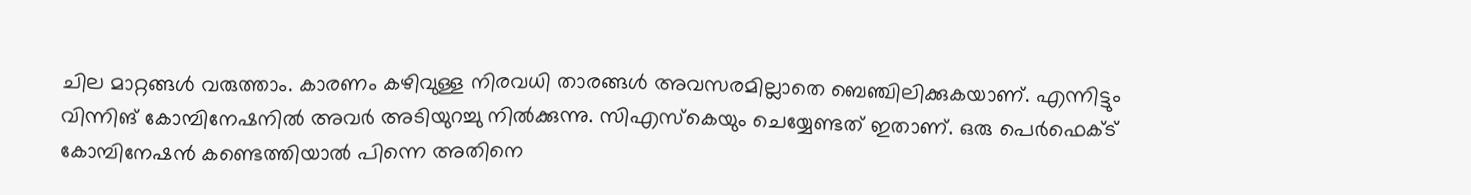ചില മാറ്റങ്ങള്‍ വരുത്താം. കാരണം കഴിവുള്ള നിരവധി താരങ്ങള്‍ അവസരമില്ലാതെ ബെഞ്ചിലിക്കുകയാണ്. എന്നിട്ടും വിന്നിങ് കോമ്പിനേഷനില്‍ അവര്‍ അടിയുറച്ചു നില്‍ക്കുന്നു. സിഎസ്‌കെയും ചെയ്യേണ്ടത് ഇതാണ്. ഒരു പെര്‍ഫെക്ട് കോമ്പിനേഷന്‍ കണ്ടെത്തിയാല്‍ പിന്നെ അതിനെ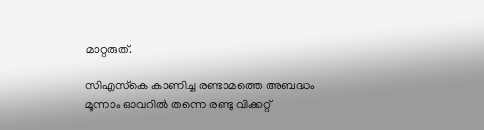മാറ്റരുത്.

സിഎസ്‌കെ കാണിച്ച രണ്ടാമത്തെ അബദ്ധം മൂന്നാം ഓവറില്‍ തന്നെ രണ്ടു വിക്കറ്റ്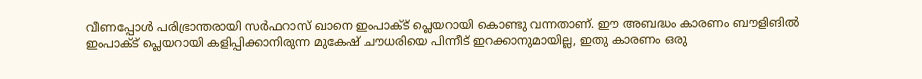വീണപ്പോള്‍ പരിഭ്രാന്തരായി സര്‍ഫറാസ് ഖാനെ ഇംപാക്ട് പ്ലെയറായി കൊണ്ടു വന്നതാണ്. ഈ അബദ്ധം കാരണം ബൗളിങില്‍ ഇംപാക്ട് പ്ലെയറായി കളിപ്പിക്കാനിരുന്ന മുകേഷ് ചൗധരിയെ പിന്നീട് ഇറക്കാനുമായില്ല, ഇതു കാരണം ഒരു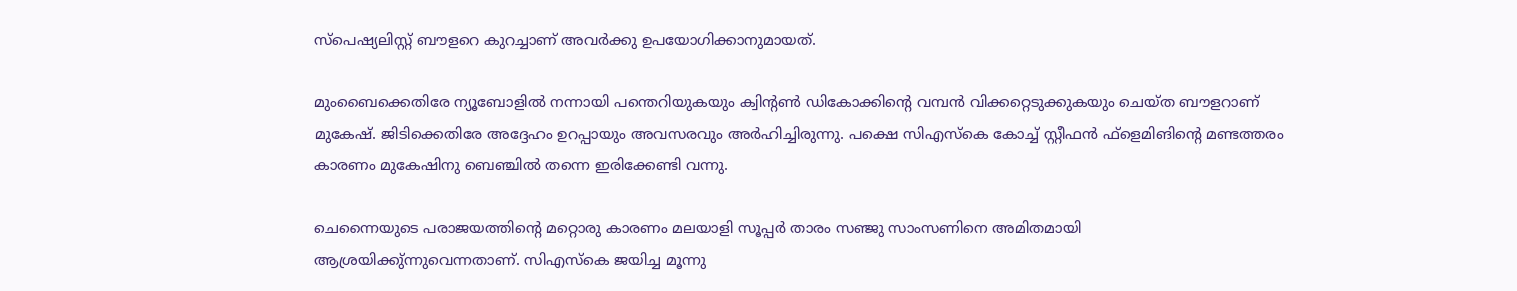സ്‌പെഷ്യലിസ്റ്റ് ബൗളറെ കുറച്ചാണ് അവര്‍ക്കു ഉപയോഗിക്കാനുമായത്.

മുംബൈക്കെതിരേ ന്യൂബോളില്‍ നന്നായി പന്തെറിയുകയും ക്വിന്റണ്‍ ഡികോക്കിന്റെ വമ്പന്‍ വിക്കറ്റെടുക്കുകയും ചെയ്ത ബൗളറാണ് മുകേഷ്. ജിടിക്കെതിരേ അദ്ദേഹം ഉറപ്പായും അവസരവും അര്‍ഹിച്ചിരുന്നു. പക്ഷെ സിഎസ്‌കെ കോച്ച് സ്റ്റീഫന്‍ ഫ്‌ളെമിങിന്റെ മണ്ടത്തരം കാരണം മുകേഷിനു ബെഞ്ചില്‍ തന്നെ ഇരിക്കേണ്ടി വന്നു.

ചെന്നൈയുടെ പരാജയത്തിന്റെ മറ്റൊരു കാരണം മലയാളി സൂപ്പര്‍ താരം സഞ്ജു സാംസണിനെ അമിതമായി ആശ്രയിക്കു്ന്നുവെന്നതാണ്. സിഎസ്‌കെ ജയിച്ച മൂന്നു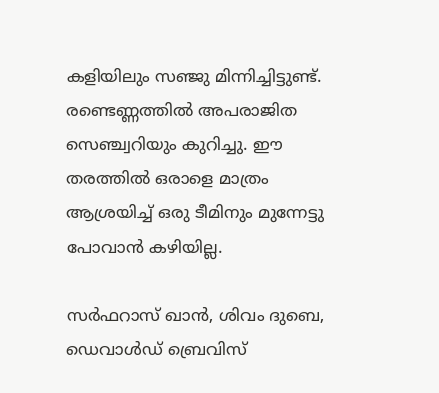കളിയിലും സഞ്ജു മിന്നിച്ചിട്ടുണ്ട്. രണ്ടെണ്ണത്തില്‍ അപരാജിത സെഞ്ച്വറിയും കുറിച്ചു. ഈ തരത്തില്‍ ഒരാളെ മാത്രം ആശ്രയിച്ച് ഒരു ടീമിനും മുന്നേട്ടു പോവാന്‍ കഴിയില്ല.

സര്‍ഫറാസ് ഖാന്‍, ശിവം ദുബെ, ഡെവാള്‍ഡ് ബ്രെവിസ്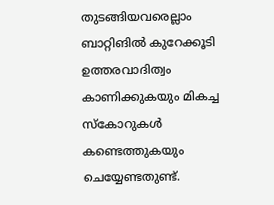തുടങ്ങിയവരെല്ലാം ബാറ്റിങില്‍ കുറേക്കൂടി ഉത്തരവാദിത്വം കാണിക്കുകയും മികച്ച സ്‌കോറുകള്‍ കണ്ടെത്തുകയും ചെയ്യേണ്ടതുണ്ട്.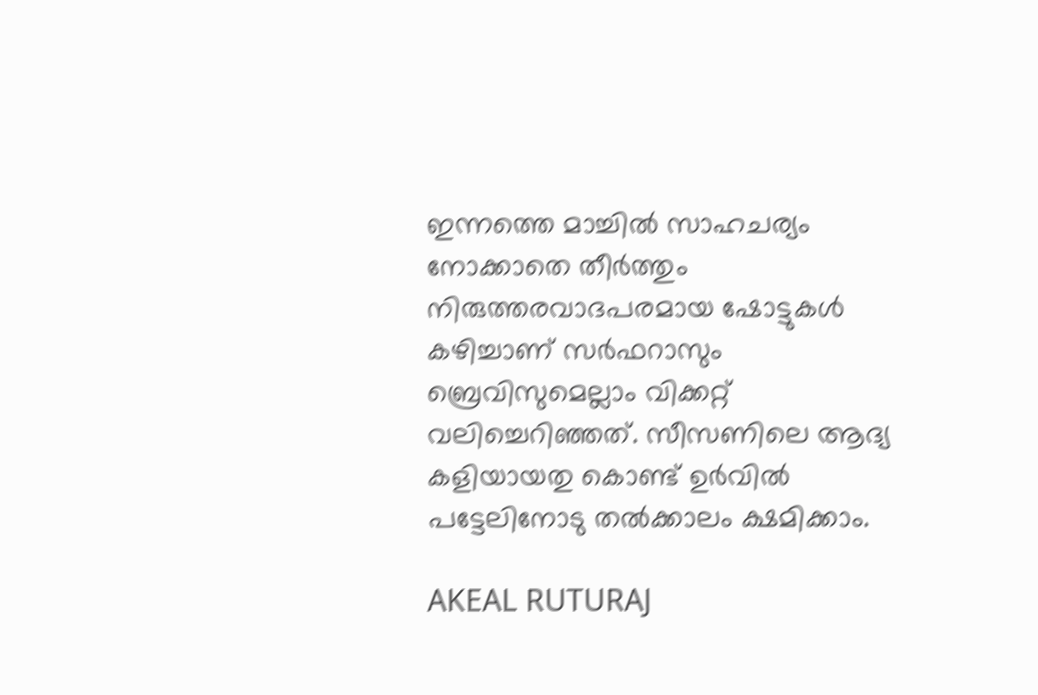ഇന്നത്തെ മാച്ചില്‍ സാഹചര്യം നോക്കാതെ തീര്‍ത്തും നിരുത്തരവാദപരമായ ഷോട്ടുകള്‍ കഴിച്ചാണ് സര്‍ഫറാസും ബ്രെവിസുമെല്ലാം വിക്കറ്റ് വലിച്ചെറിഞ്ഞത്. സീസണിലെ ആദ്യ കളിയായതു കൊണ്ട് ഉര്‍വില്‍ പട്ടേലിനോടു തല്‍ക്കാലം ക്ഷമിക്കാം.

AKEAL RUTURAJ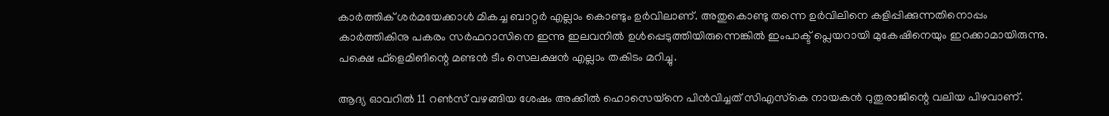കാര്‍ത്തിക് ശര്‍മയേക്കാള്‍ മികച്ച ബാറ്റര്‍ എല്ലാം കൊണ്ടും ഉര്‍വിലാണ്. അതുകൊണ്ടു തന്നെ ഉര്‍വിലിനെ കളിപ്പിക്കുന്നതിനൊപ്പം കാര്‍ത്തികിനു പകരം സര്‍ഫറാസിനെ ഇന്നു ഇലവനില്‍ ഉള്‍പ്പെടുത്തിയിരുന്നെങ്കില്‍ ഇംപാക്ട് പ്ലെയറായി മുകേഷിനെയും ഇറക്കാമായിരുന്നു. പക്ഷെ ഫ്‌ളെമിങിന്റെ മണ്ടന്‍ ടീം സെലക്ഷന്‍ എല്ലാം തകിടം മറിച്ചു.

ആദ്യ ഓവറില്‍ 11 റണ്‍സ് വഴങ്ങിയ ശേഷം അക്കീല്‍ ഹൊസെയ്‌നെ പിന്‍വിച്ചത് സിഎസ്‌കെ നായകന്‍ റുതുരാജിന്റെ വലിയ പിഴവാണ്.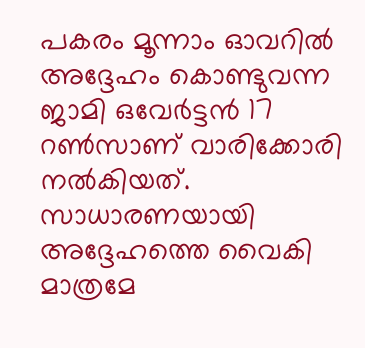പകരം മൂന്നാം ഓവറില്‍ അദ്ദേഹം കൊണ്ടുവന്ന ജാമി ഒവേര്‍ട്ടന്‍ 17 റണ്‍സാണ് വാരിക്കോരി നല്‍കിയത്. സാധാരണയായി അദ്ദേഹത്തെ വൈകി മാത്രമേ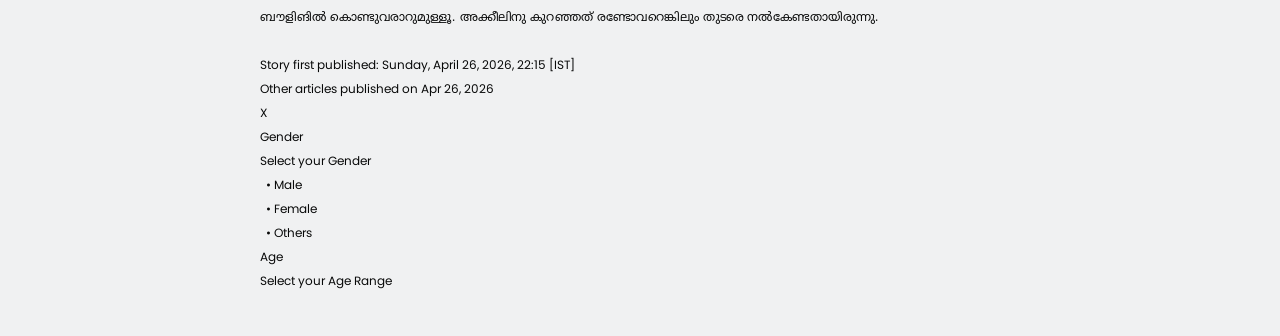ബൗളിങില്‍ കൊണ്ടുവരാറുമുള്ളൂ. അക്കീലിനു കുറഞ്ഞത് രണ്ടോവറെങ്കിലും തുടരെ നല്‍കേണ്ടതായിരുന്നു.

Story first published: Sunday, April 26, 2026, 22:15 [IST]
Other articles published on Apr 26, 2026
X
Gender
Select your Gender
  • Male
  • Female
  • Others
Age
Select your Age Range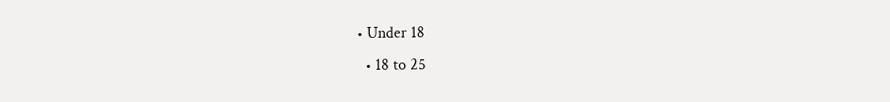• Under 18
  • 18 to 25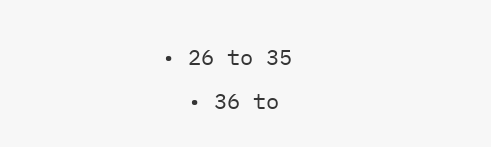• 26 to 35
  • 36 to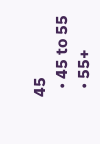45
  • 45 to 55
  • 55+